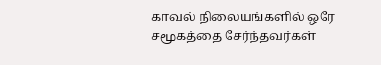காவல் நிலையங்களில் ஒரே சமூகத்தை சேர்ந்தவர்கள்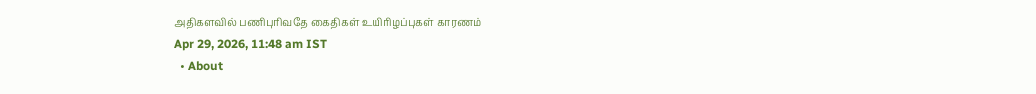அதிகளவில் பணிபுரிவதே கைதிகள் உயிரிழப்புகள் காரணம்
Apr 29, 2026, 11:48 am IST
  • About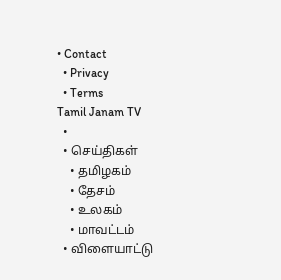• Contact
  • Privacy
  • Terms
Tamil Janam TV
  •
  • செய்திகள்
    • தமிழகம்
    • தேசம்
    • உலகம்
    • மாவட்டம்
  • விளையாட்டு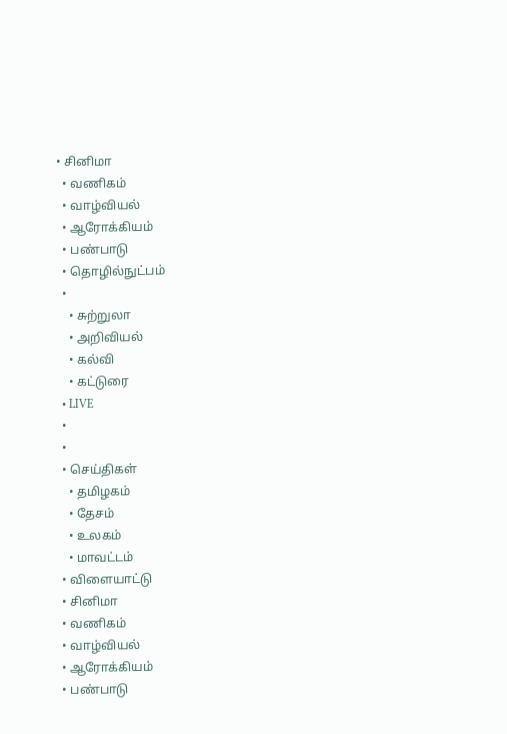• சினிமா
  • வணிகம்
  • வாழ்வியல்
  • ஆரோக்கியம்
  • பண்பாடு
  • தொழில்நுட்பம்
  •
    • சுற்றுலா
    • அறிவியல்
    • கல்வி
    • கட்டுரை
  • LIVE
  •
  •
  • செய்திகள்
    • தமிழகம்
    • தேசம்
    • உலகம்
    • மாவட்டம்
  • விளையாட்டு
  • சினிமா
  • வணிகம்
  • வாழ்வியல்
  • ஆரோக்கியம்
  • பண்பாடு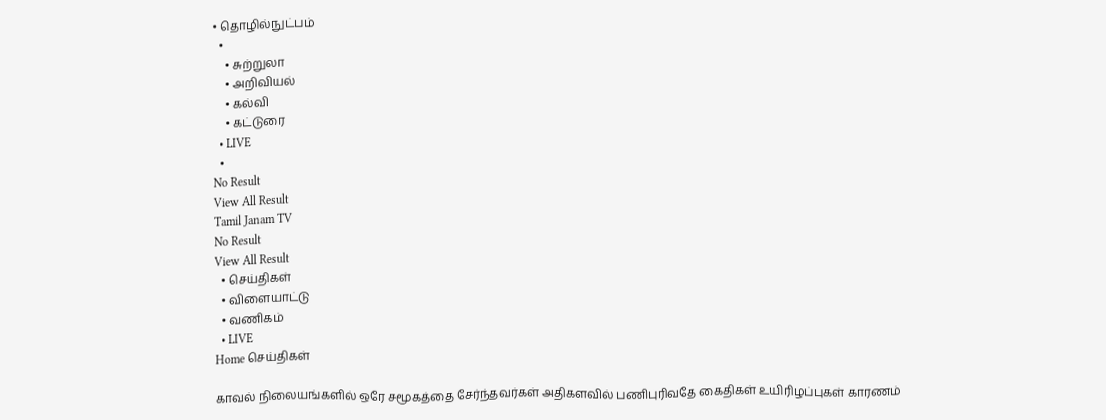• தொழில்நுட்பம்
  •
    • சுற்றுலா
    • அறிவியல்
    • கல்வி
    • கட்டுரை
  • LIVE
  •
No Result
View All Result
Tamil Janam TV
No Result
View All Result
  • செய்திகள்
  • விளையாட்டு
  • வணிகம்
  • LIVE
Home செய்திகள்

காவல் நிலையங்களில் ஒரே சமூகத்தை சேர்ந்தவர்கள் அதிகளவில் பணிபுரிவதே கைதிகள் உயிரிழப்புகள் காரணம்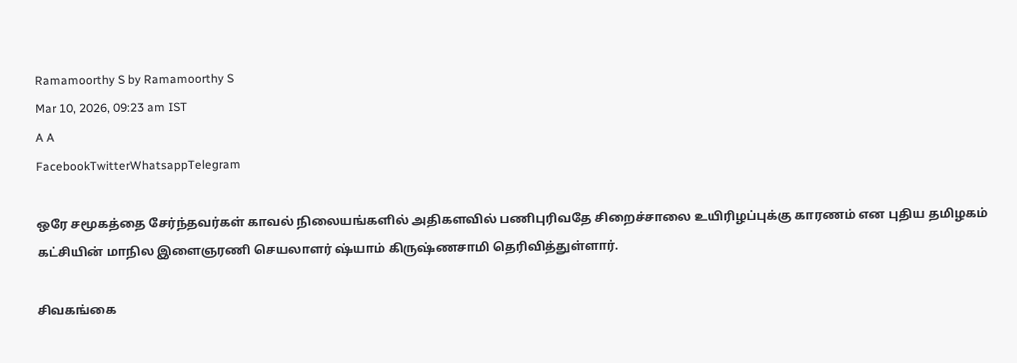Ramamoorthy S by Ramamoorthy S
Mar 10, 2026, 09:23 am IST
A A
FacebookTwitterWhatsappTelegram

ஒரே சமூகத்தை சேர்ந்தவர்கள் காவல் நிலையங்களில் அதிகளவில் பணிபுரிவதே சிறைச்சாலை உயிரிழப்புக்கு காரணம் என புதிய தமிழகம் கட்சியின் மாநில இளைஞரணி செயலாளர் ஷ்யாம் கிருஷ்ணசாமி தெரிவித்துள்ளார்.

சிவகங்கை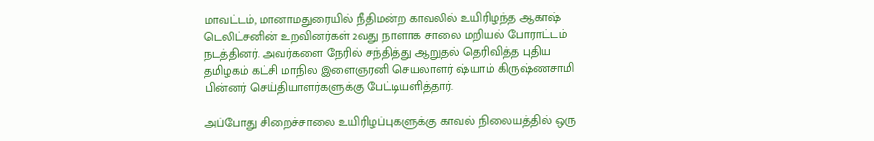மாவட்டம், மானாமதுரையில் நீதிமன்ற காவலில் உயிரிழந்த ஆகாஷ் டெலிட்சனின் உறவினர்கள் 2வது நாளாக சாலை மறியல் போராட்டம் நடத்தினர். அவர்களை நேரில் சந்தித்து ஆறுதல் தெரிவித்த புதிய தமிழகம் கட்சி மாநில இளைஞரனி செயலாளர் ஷ்யாம் கிருஷ்ணசாமி பின்னர் செய்தியாளர்களுக்கு பேட்டியளித்தார்.

அப்போது சிறைச்சாலை உயிரிழப்புகளுக்கு காவல் நிலையத்தில் ஒரு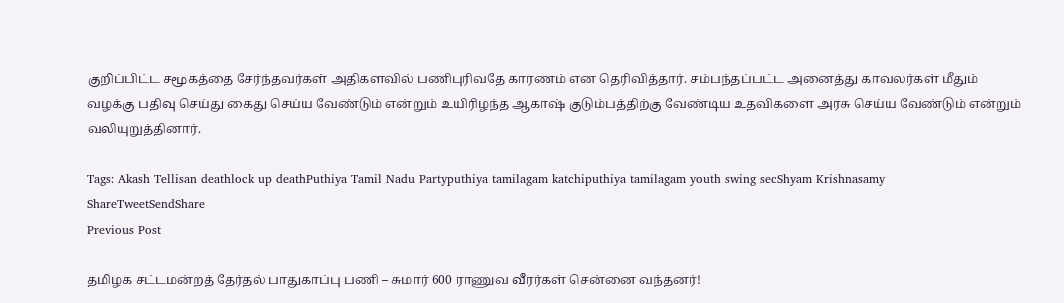குறிப்பிட்ட சமூகத்தை சேர்ந்தவர்கள் அதிகளவில் பணிபுரிவதே காரணம் என தெரிவித்தார். சம்பந்தப்பட்ட அனைத்து காவலர்கள் மீதும் வழக்கு பதிவு செய்து கைது செய்ய வேண்டும் என்றும் உயிரிழந்த ஆகாஷ் குடும்பத்திற்கு வேண்டிய உதவிகளை அரசு செய்ய வேண்டும் என்றும் வலியுறுத்தினார்.

Tags: Akash Tellisan deathlock up deathPuthiya Tamil Nadu Partyputhiya tamilagam katchiputhiya tamilagam youth swing secShyam Krishnasamy
ShareTweetSendShare
Previous Post

தமிழக சட்டமன்றத் தேர்தல் பாதுகாப்பு பணி – சுமார் 600 ராணுவ வீரர்கள் சென்னை வந்தனர்!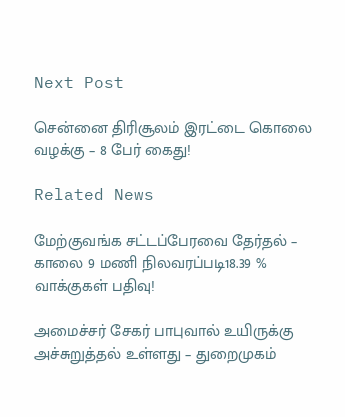Next Post

சென்னை திரிசூலம் இரட்டை கொலை வழக்கு – 8 பேர் கைது!

Related News

மேற்குவங்க சட்டப்பேரவை தேர்தல் – காலை 9 மணி நிலவரப்படி18.39 % வாக்குகள் பதிவு!

அமைச்சர் சேகர் பாபுவால் உயிருக்கு அச்சுறுத்தல் உள்ளது – துறைமுகம்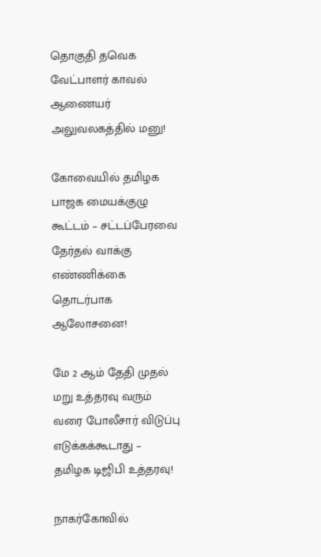தொகுதி தவெக வேட்பாளர் காவல் ஆணையர் அலுவலகத்தில் மனு!

கோவையில் தமிழக பாஜக மையக்குழு கூட்டம் – சட்டப்பேரவை தேர்தல் வாக்கு எண்ணிக்கை தொடர்பாக ஆலோசனை!

மே 2 ஆம் தேதி முதல் மறு உத்தரவு வரும் வரை போலீசார் விடுப்பு எடுக்கக்கூடாது – தமிழக டிஜிபி உத்தரவு!

நாகர்கோவில்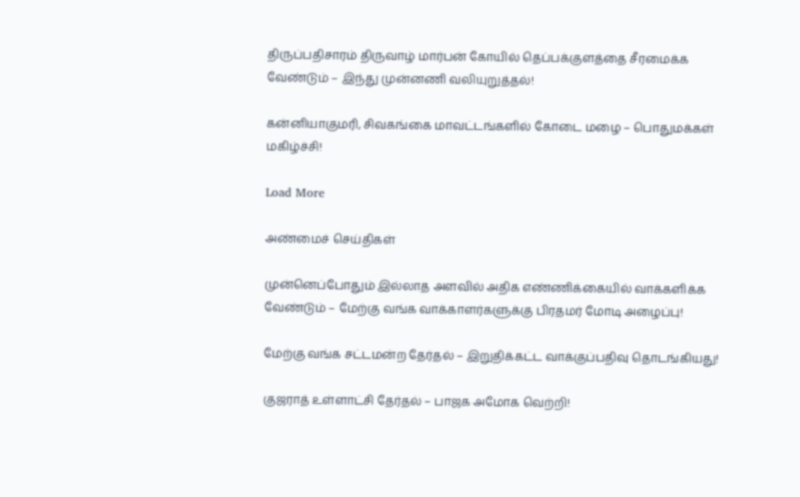திருப்பதிசாரம் திருவாழ் மார்பன் கோயில் தெப்பக்குளத்தை சீரமைக்க வேண்டும் – இந்து முன்னணி வலியுறுத்தல்!

கன்னியாகுமரி, சிவகங்கை மாவட்டங்களில் கோடை மழை – பொதுமக்கள் மகிழ்ச்சி!

Load More

அண்மைச் செய்திகள்

முன்னெப்போதும் இல்லாத அளவில் அதிக எண்ணிக்கையில் வாக்களிக்க வேண்டும் – மேற்கு வங்க வாக்காளர்களுக்கு பிரதமர் மோடி அழைப்பு!

மேற்கு வங்க சட்டமன்ற தேர்தல் – இறுதிக்கட்ட வாக்குப்பதிவு தொடங்கியது!

குஜராத் உள்ளாட்சி தேர்தல் – பாஜக அமோக வெற்றி!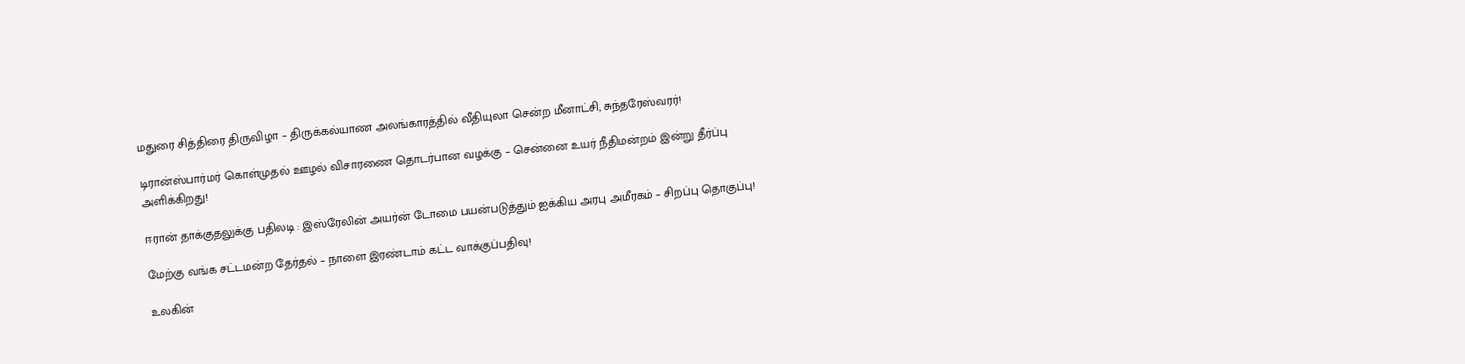மதுரை சித்திரை திருவிழா – திருக்கல்யாண அலங்காரத்தில் வீதியுலா சென்ற மீனாட்சி, சுந்தரேஸ்வரர்!

டிரான்ஸ்பார்மர் கொள்முதல் ஊழல் விசாரணை தொடர்பான வழக்கு – சென்னை உயர் நீதிமன்றம் இன்று தீர்ப்பு அளிக்கிறது!

ஈரான் தாக்குதலுக்கு பதிலடி : இஸ்ரேலின் அயர்ன் டோமை பயன்படுத்தும் ஐக்கிய அரபு அமீரகம் – சிறப்பு தொகுப்பு!

மேற்கு வங்க சட்டமன்ற தேர்தல் – நாளை இரண்டாம் கட்ட வாக்குப்பதிவு!

உலகின்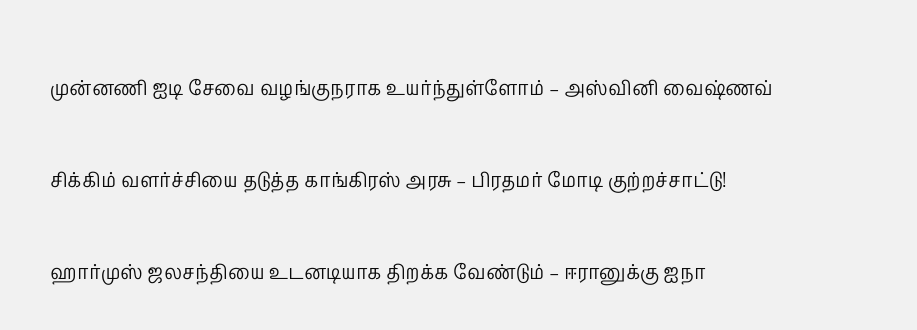முன்னணி ஐடி சேவை வழங்குநராக உயர்ந்துள்ளோம் – அஸ்வினி வைஷ்ணவ்

சிக்கிம் வளர்ச்சியை தடுத்த காங்கிரஸ் அரசு – பிரதமர் மோடி குற்றச்சாட்டு!

ஹார்முஸ் ஜலசந்தியை உடனடியாக திறக்க வேண்டும் – ஈரானுக்கு ஐநா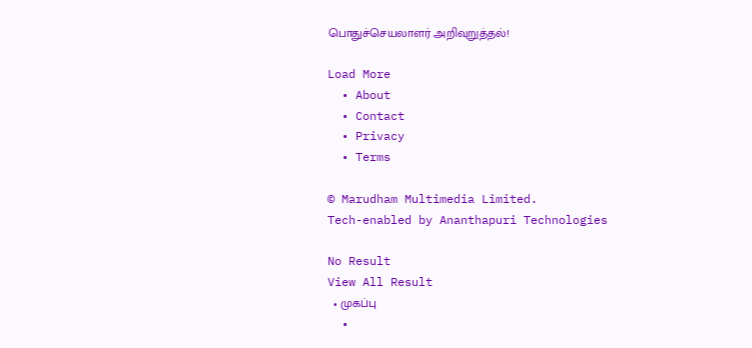பொதுச்செயலாளர் அறிவுறுத்தல்!

Load More
  • About
  • Contact
  • Privacy
  • Terms

© Marudham Multimedia Limited.
Tech-enabled by Ananthapuri Technologies

No Result
View All Result
  • முகப்பு
  •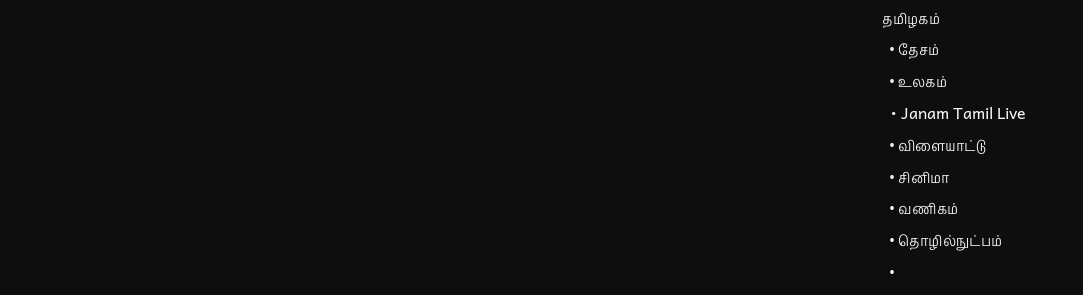தமிழகம்
  • தேசம்
  • உலகம்
  • Janam Tamil Live
  • விளையாட்டு
  • சினிமா
  • வணிகம்
  • தொழில்நுட்பம்
  •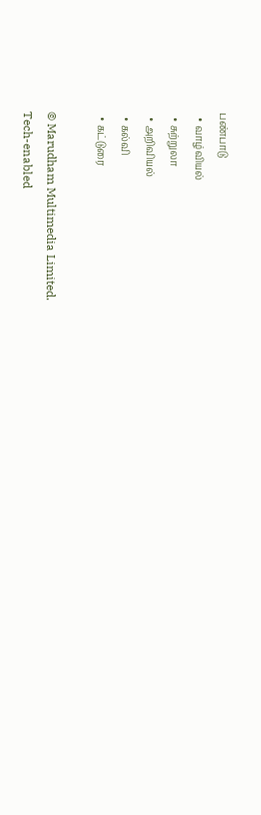பண்பாடு
  • வாழ்வியல்
  • சுற்றுலா
  • அறிவியல்
  • கல்வி
  • கட்டுரை

© Marudham Multimedia Limited.
Tech-enabled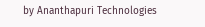by Ananthapuri Technologies